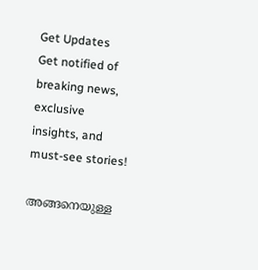Get Updates
Get notified of breaking news, exclusive insights, and must-see stories!

അങ്ങനെയുള്ള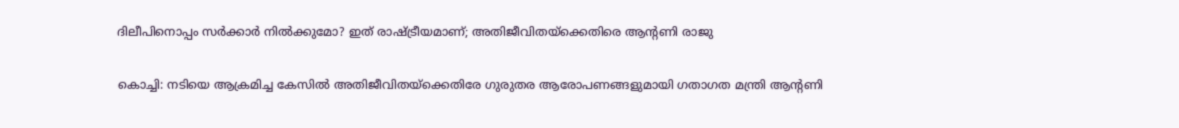ദിലീപിനൊപ്പം സര്‍ക്കാര്‍ നില്‍ക്കുമോ? ഇത് രാഷ്ട്രീയമാണ്; അതിജീവിതയ്ക്കെതിരെ ആന്റണി രാജു

കൊച്ചി: നടിയെ ആക്രമിച്ച കേസില്‍ അതിജീവിതയ്ക്കെതിരേ ഗുരുതര ആരോപണങ്ങളുമായി ഗതാഗത മന്ത്രി ആന്റണി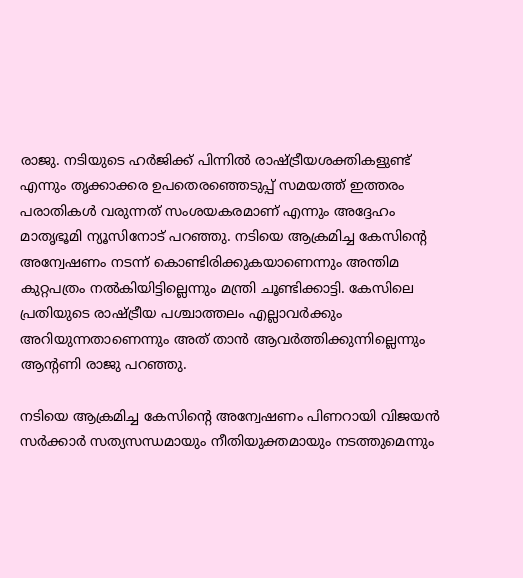രാജു. നടിയുടെ ഹര്‍ജിക്ക് പിന്നില്‍ രാഷ്ട്രീയശക്തികളുണ്ട് എന്നും തൃക്കാക്കര ഉപതെരഞ്ഞെടുപ്പ് സമയത്ത് ഇത്തരം പരാതികള്‍ വരുന്നത് സംശയകരമാണ് എന്നും അദ്ദേഹം മാതൃഭൂമി ന്യൂസിനോട് പറഞ്ഞു. നടിയെ ആക്രമിച്ച കേസിന്റെ അന്വേഷണം നടന്ന് കൊണ്ടിരിക്കുകയാണെന്നും അന്തിമ കുറ്റപത്രം നല്‍കിയിട്ടില്ലെന്നും മന്ത്രി ചൂണ്ടിക്കാട്ടി. കേസിലെ പ്രതിയുടെ രാഷ്ട്രീയ പശ്ചാത്തലം എല്ലാവര്‍ക്കും അറിയുന്നതാണെന്നും അത് താന്‍ ആവര്‍ത്തിക്കുന്നില്ലെന്നും ആന്റണി രാജു പറഞ്ഞു.

നടിയെ ആക്രമിച്ച കേസിന്റെ അന്വേഷണം പിണറായി വിജയന്‍ സര്‍ക്കാര്‍ സത്യസന്ധമായും നീതിയുക്തമായും നടത്തുമെന്നും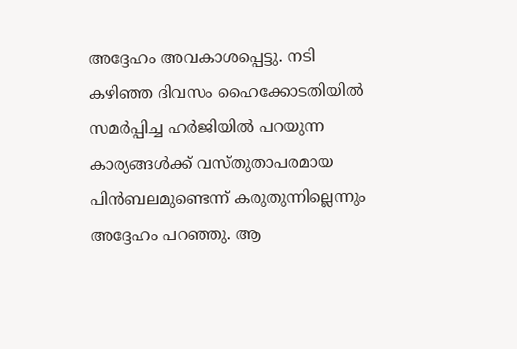അദ്ദേഹം അവകാശപ്പെട്ടു. നടി കഴിഞ്ഞ ദിവസം ഹൈക്കോടതിയില്‍ സമര്‍പ്പിച്ച ഹര്‍ജിയില്‍ പറയുന്ന കാര്യങ്ങള്‍ക്ക് വസ്തുതാപരമായ പിന്‍ബലമുണ്ടെന്ന് കരുതുന്നില്ലെന്നും അദ്ദേഹം പറഞ്ഞു. ആ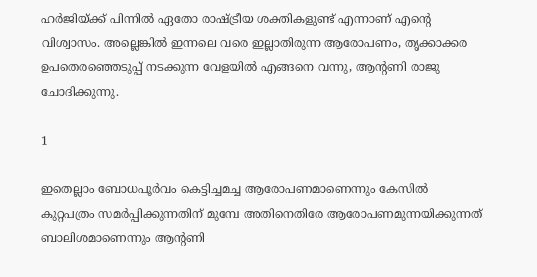ഹര്‍ജിയ്ക്ക് പിന്നില്‍ ഏതോ രാഷ്ട്രീയ ശക്തികളുണ്ട് എന്നാണ് എന്റെ വിശ്വാസം. അല്ലെങ്കില്‍ ഇന്നലെ വരെ ഇല്ലാതിരുന്ന ആരോപണം, തൃക്കാക്കര ഉപതെരഞ്ഞെടുപ്പ് നടക്കുന്ന വേളയില്‍ എങ്ങനെ വന്നു, ആന്റണി രാജു ചോദിക്കുന്നു.

1

ഇതെല്ലാം ബോധപൂര്‍വം കെട്ടിച്ചമച്ച ആരോപണമാണെന്നും കേസില്‍ കുറ്റപത്രം സമര്‍പ്പിക്കുന്നതിന് മുമ്പേ അതിനെതിരേ ആരോപണമുന്നയിക്കുന്നത് ബാലിശമാണെന്നും ആന്റണി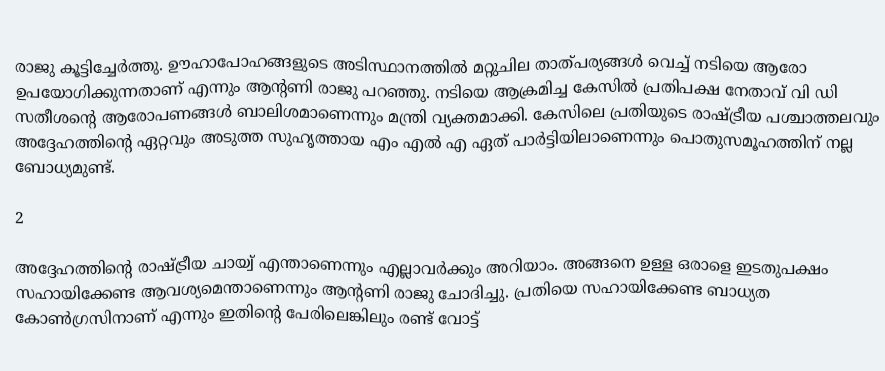രാജു കൂട്ടിച്ചേര്‍ത്തു. ഊഹാപോഹങ്ങളുടെ അടിസ്ഥാനത്തില്‍ മറ്റുചില താത്പര്യങ്ങള്‍ വെച്ച് നടിയെ ആരോ ഉപയോഗിക്കുന്നതാണ് എന്നും ആന്റണി രാജു പറഞ്ഞു. നടിയെ ആക്രമിച്ച കേസില്‍ പ്രതിപക്ഷ നേതാവ് വി ഡി സതീശന്റെ ആരോപണങ്ങള്‍ ബാലിശമാണെന്നും മന്ത്രി വ്യക്തമാക്കി. കേസിലെ പ്രതിയുടെ രാഷ്ട്രീയ പശ്ചാത്തലവും അദ്ദേഹത്തിന്റെ ഏറ്റവും അടുത്ത സുഹൃത്തായ എം എല്‍ എ ഏത് പാര്‍ട്ടിയിലാണെന്നും പൊതുസമൂഹത്തിന് നല്ല ബോധ്യമുണ്ട്.

2

അദ്ദേഹത്തിന്റെ രാഷ്ട്രീയ ചായ്വ് എന്താണെന്നും എല്ലാവര്‍ക്കും അറിയാം. അങ്ങനെ ഉള്ള ഒരാളെ ഇടതുപക്ഷം സഹായിക്കേണ്ട ആവശ്യമെന്താണെന്നും ആന്റണി രാജു ചോദിച്ചു. പ്രതിയെ സഹായിക്കേണ്ട ബാധ്യത കോണ്‍ഗ്രസിനാണ് എന്നും ഇതിന്റെ പേരിലെങ്കിലും രണ്ട് വോട്ട്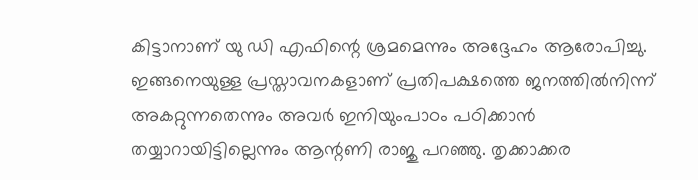കിട്ടാനാണ് യു ഡി എഫിന്റെ ശ്രമമെന്നും അദ്ദേഹം ആരോപിച്ചു. ഇങ്ങനെയുള്ള പ്രസ്താവനകളാണ് പ്രതിപക്ഷത്തെ ജനത്തില്‍നിന്ന് അകറ്റുന്നതെന്നും അവര്‍ ഇനിയുംപാഠം പഠിക്കാന്‍ തയ്യാറായിട്ടില്ലെന്നും ആന്റണി രാജു പറഞ്ഞു. തൃക്കാക്കര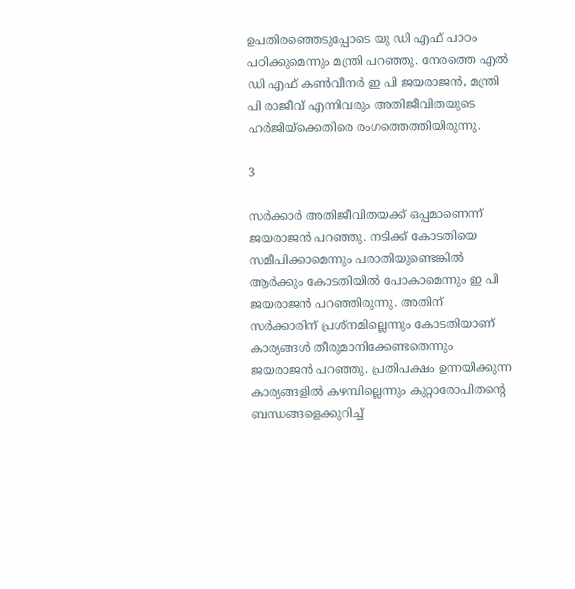ഉപതിരഞ്ഞെടുപ്പോടെ യു ഡി എഫ് പാഠം പഠിക്കുമെന്നും മന്ത്രി പറഞ്ഞു. നേരത്തെ എല്‍ ഡി എഫ് കണ്‍വീനര്‍ ഇ പി ജയരാജന്‍, മന്ത്രി പി രാജീവ് എന്നിവരും അതിജീവിതയുടെ ഹര്‍ജിയ്‌ക്കെതിരെ രംഗത്തെത്തിയിരുന്നു.

3

സര്‍ക്കാര്‍ അതിജീവിതയക്ക് ഒപ്പമാണെന്ന് ജയരാജന്‍ പറഞ്ഞു. നടിക്ക് കോടതിയെ സമീപിക്കാമെന്നും പരാതിയുണ്ടെങ്കില്‍ ആര്‍ക്കും കോടതിയില്‍ പോകാമെന്നും ഇ പി ജയരാജന്‍ പറഞ്ഞിരുന്നു. അതിന് സര്‍ക്കാരിന് പ്രശ്നമില്ലെന്നും കോടതിയാണ് കാര്യങ്ങള്‍ തീരുമാനിക്കേണ്ടതെന്നും ജയരാജന്‍ പറഞ്ഞു. പ്രതിപക്ഷം ഉന്നയിക്കുന്ന കാര്യങ്ങളില്‍ കഴമ്പില്ലെന്നും കുറ്റാരോപിതന്റെ ബന്ധങ്ങളെക്കുറിച്ച്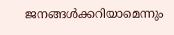ജനങ്ങള്‍ക്കറിയാമെന്നും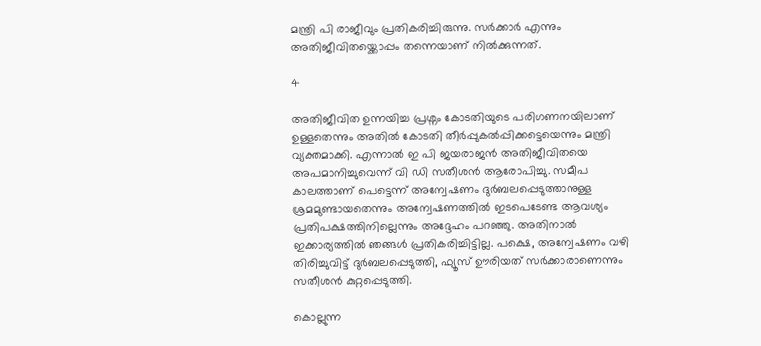മന്ത്രി പി രാജീവും പ്രതികരിച്ചിരുന്നു. സര്‍ക്കാര്‍ എന്നും അതിജീവിതയ്ക്കൊപ്പം തന്നെയാണ് നില്‍ക്കുന്നത്.

4

അതിജീവിത ഉന്നയിച്ച പ്രശ്നം കോടതിയുടെ പരിഗണനയിലാണ് ഉള്ളതെന്നും അതില്‍ കോടതി തീര്‍പ്പുകല്‍പ്പിക്കട്ടെയെന്നും മന്ത്രി വ്യക്തമാക്കി. എന്നാല്‍ ഇ പി ജയരാജന്‍ അതിജീവിതയെ അപമാനിച്ചുവെന്ന് വി ഡി സതീശന്‍ ആരോപിച്ചു. സമീപ കാലത്താണ് പെട്ടെന്ന് അന്വേഷണം ദുര്‍ബലപ്പെടുത്താനുള്ള ശ്രമമുണ്ടായതെന്നും അന്വേഷണത്തില്‍ ഇടപെടേണ്ട ആവശ്യം പ്രതിപക്ഷത്തിനില്ലെന്നും അദ്ദേഹം പറഞ്ഞു. അതിനാല്‍ ഇക്കാര്യത്തില്‍ ഞങ്ങള്‍ പ്രതികരിച്ചിട്ടില്ല. പക്ഷെ, അന്വേഷണം വഴി തിരിച്ചുവിട്ട് ദുര്‍ബലപ്പെടുത്തി, ഫ്യൂസ് ഊരിയത് സര്‍ക്കാരാണെന്നും സതീശന്‍ കുറ്റപ്പെടുത്തി.

കൊല്ലുന്ന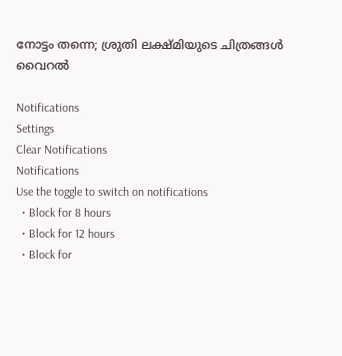നോട്ടം തന്നെ; ശ്രുതി ലക്ഷ്മിയുടെ ചിത്രങ്ങള്‍ വൈറല്‍

Notifications
Settings
Clear Notifications
Notifications
Use the toggle to switch on notifications
  • Block for 8 hours
  • Block for 12 hours
  • Block for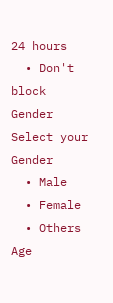24 hours
  • Don't block
Gender
Select your Gender
  • Male
  • Female
  • Others
Age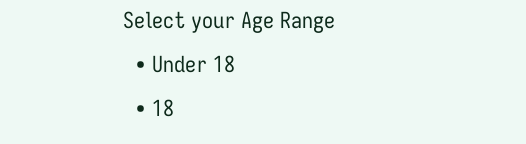Select your Age Range
  • Under 18
  • 18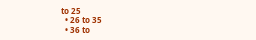to 25
  • 26 to 35
  • 36 to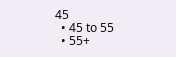45
  • 45 to 55
  • 55+